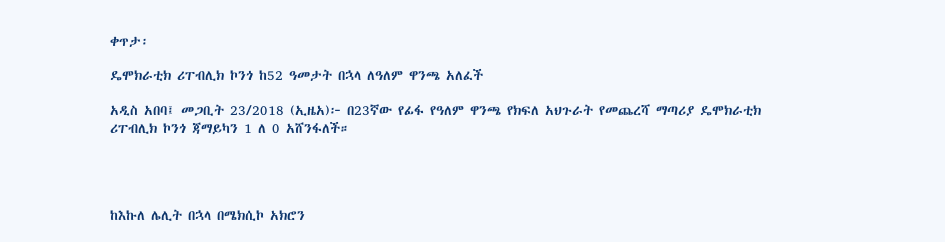ቀጥታ፡

ዴሞክራቲክ ሪፐብሊክ ኮንጎ ከ52 ዓመታት በኋላ ለዓለም ዋንጫ አለፈች

አዲስ አበባ፤ መጋቢት 23/2018 (ኢዜአ)፦ በ23ኛው የፊፋ የዓለም ዋንጫ የክፍለ አህጉራት የመጨረሻ ማጣሪያ ዴሞክራቲክ ሪፐብሊክ ኮንጎ ጃማይካን 1 ለ 0 አሸንፋለች።




ከእኩለ ሌሊት በኋላ በሜክሲኮ አክሮን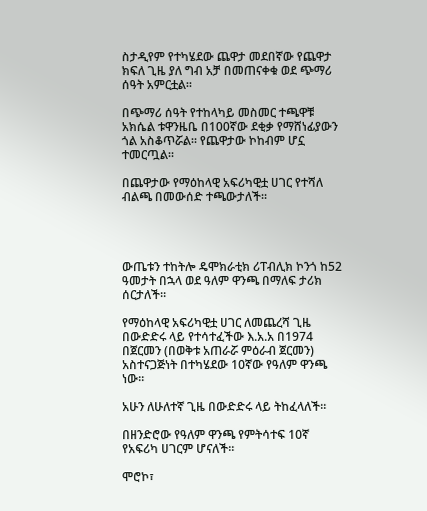ስታዲየም የተካሄደው ጨዋታ መደበኛው የጨዋታ ክፍለ ጊዜ ያለ ግብ አቻ በመጠናቀቁ ወደ ጭማሪ ሰዓት አምርቷል።

በጭማሪ ሰዓት የተከላካይ መስመር ተጫዋቹ አክሴል ቱዋንዜቤ በ100ኛው ደቂቃ የማሸነፊያውን ጎል አስቆጥሯል። የጨዋታው ኮከብም ሆኗ ተመርጧል።

በጨዋታው የማዕከላዊ አፍሪካዊቷ ሀገር የተሻለ ብልጫ በመውሰድ ተጫውታለች።




ውጤቱን ተከትሎ ዴሞክራቲክ ሪፐብሊክ ኮንጎ ከ52 ዓመታት በኋላ ወደ ዓለም ዋንጫ በማለፍ ታሪክ ሰርታለች።

የማዕከላዊ አፍሪካዊቷ ሀገር ለመጨረሻ ጊዜ በውድድሩ ላይ የተሳተፈችው እ.አ.አ በ1974 በጀርመን (በወቅቱ አጠራሯ ምዕራብ ጀርመን) አስተናጋጅነት በተካሄደው 10ኛው የዓለም ዋንጫ ነው።

አሁን ለሁለተኛ ጊዜ በውድድሩ ላይ ትከፈላለች።

በዘንድሮው የዓለም ዋንጫ የምትሳተፍ 10ኛ የአፍሪካ ሀገርም ሆናለች።

ሞሮኮ፣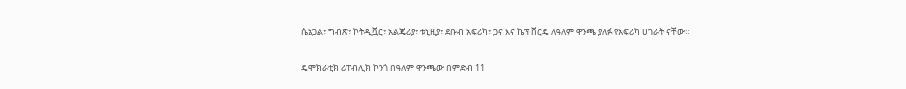ሴኔጋል፣ ግብጽ፣ ኮትዲቯር፣ አልጄሪያ፣ ቱኒዚያ፣ ደቡብ አፍሪካ፣ ጋና እና ኬፕ ቨርዴ ለዓለም ዋንጫ ያለፉ የአፍሪካ ሀገራት ናቸው።

ዴሞክራቲክ ሪፐብሊክ ኮንጎ በዓለም ዋንጫው በምድብ 11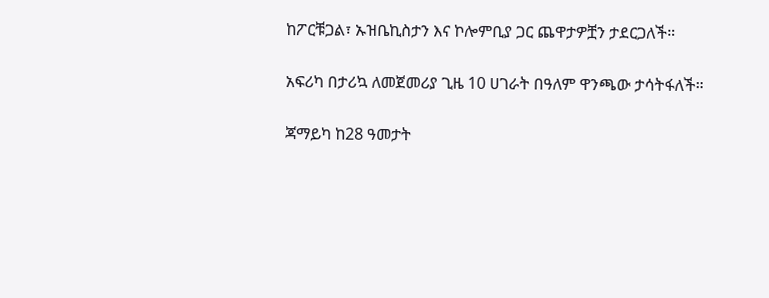ከፖርቹጋል፣ ኡዝቤኪስታን እና ኮሎምቢያ ጋር ጨዋታዎቿን ታደርጋለች።

አፍሪካ በታሪኳ ለመጀመሪያ ጊዜ 10 ሀገራት በዓለም ዋንጫው ታሳትፋለች።

ጃማይካ ከ28 ዓመታት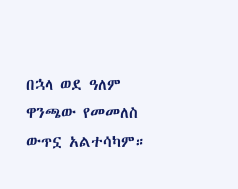በኋላ ወደ ዓለም ዋንጫው የመመለስ ውጥኗ አልተሳካም።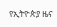የኢትዮጵያ ዜና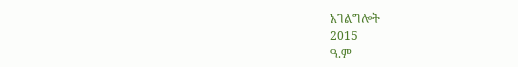አገልግሎት
2015
ዓ.ም